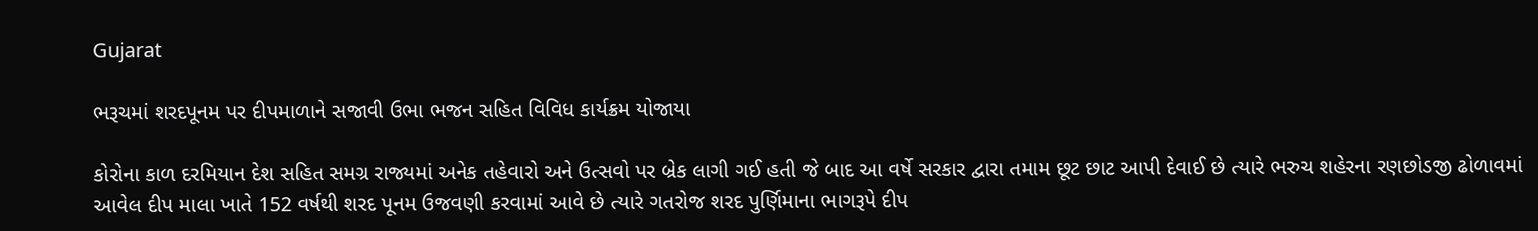Gujarat

ભરૂચમાં શરદપૂનમ પર દીપમાળાને સજાવી ઉભા ભજન સહિત વિવિધ કાર્યક્રમ યોજાયા

કોરોના કાળ દરમિયાન દેશ સહિત સમગ્ર રાજ્યમાં અનેક તહેવારો અને ઉત્સવો પર બ્રેક લાગી ગઈ હતી જે બાદ આ વર્ષે સરકાર દ્વારા તમામ છૂટ છાટ આપી દેવાઈ છે ત્યારે ભરુચ શહેરના રણછોડજી ઢોળાવમાં આવેલ દીપ માલા ખાતે 152 વર્ષથી શરદ પૂનમ ઉજવણી કરવામાં આવે છે ત્યારે ગતરોજ શરદ પુર્ણિમાના ભાગરૂપે દીપ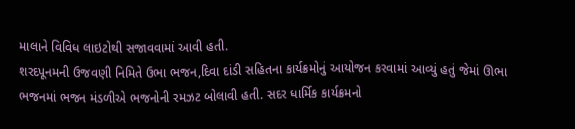માલાને વિવિધ લાઇટોથી સજાવવામાં આવી હતી.
શરદપૂનમની ઉજવણી નિમિતે ઉભા ભજન,દિવા દાંડી સહિતના કાર્યક્રમોનું આયોજન કરવામાં આવ્યું હતું જેમાં ઊભા ભજનમાં ભજન મંડળીએ ભજનોની રમઝટ બોલાવી હતી. સદર ધાર્મિક કાર્યક્રમનો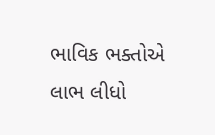ભાવિક ભક્તોએ લાભ લીધો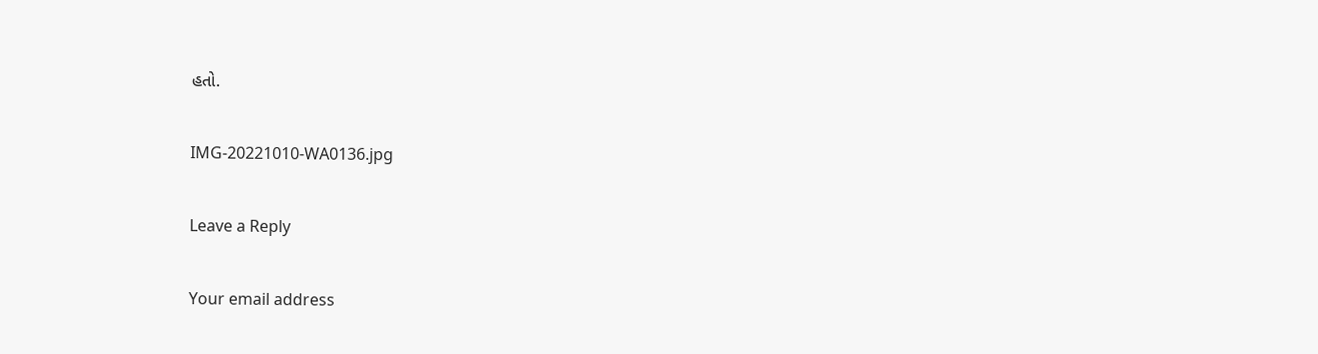હતો.

IMG-20221010-WA0136.jpg

Leave a Reply

Your email address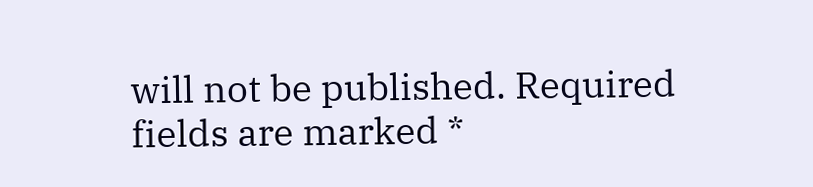will not be published. Required fields are marked *